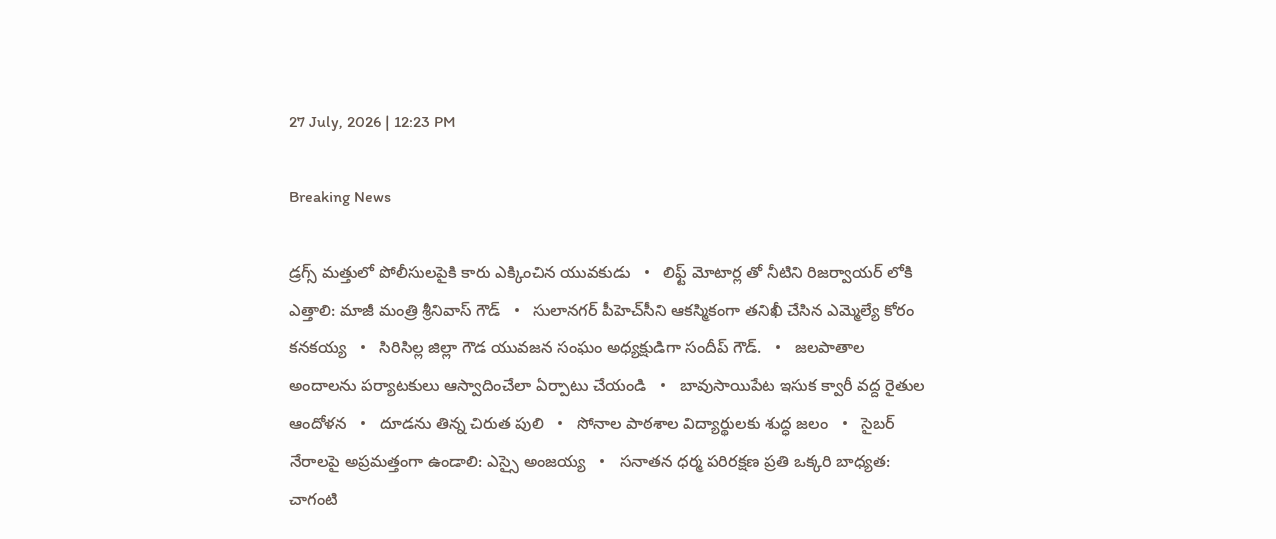27 July, 2026 | 12:23 PM

Breaking News

డ్రగ్స్ మత్తులో పోలీసులపైకి కారు ఎక్కించిన యువకుడు   •   లిఫ్ట్ మోటార్ల తో నీటిని రిజర్వాయర్ లోకి ఎత్తాలి: మాజీ మంత్రి శ్రీనివాస్ గౌడ్   •   సులానగర్ పీహెచ్‌సీని ఆకస్మికంగా తనిఖీ చేసిన ఎమ్మెల్యే కోరం కనకయ్య   •   సిరిసిల్ల జిల్లా గౌడ యువజన సంఘం అధ్యక్షుడిగా సందీప్ గౌడ్.   •   జలపాతాల అందాలను పర్యాటకులు ఆస్వాదించేలా ఏర్పాటు చేయండి   •   బావుసాయిపేట ఇసుక క్వారీ వద్ద రైతుల ఆందోళన   •   దూడను తిన్న చిరుత పులి   •   సోనాల పాఠశాల విద్యార్థులకు శుద్ధ జలం   •   సైబర్‌ నేరాలపై అప్రమత్తంగా ఉండాలి: ఎస్సై అంజయ్య   •   సనాతన ధర్మ పరిరక్షణ ప్రతి ఒక్కరి బాధ్యత: చాగంటి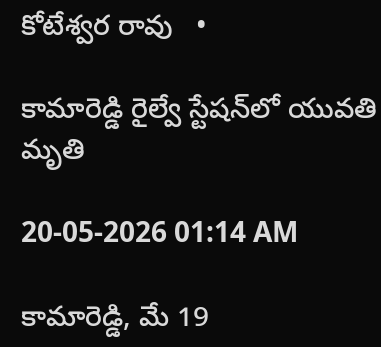కోటేశ్వర రావు   •

కామారెడ్డి రైల్వే స్టేషన్‌లో యువతి మృతి

20-05-2026 01:14 AM

కామారెడ్డి, మే 19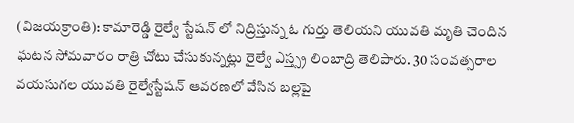(విజయక్రాంతి): కామారెడ్డి రైల్వే స్టేషన్ లో నిద్రిస్తున్న ఓ గుర్తు తెలియని యువతి మృతి చెందిన ఘటన సోమవారం రాత్రి చోటు చేసుకున్నట్లు రైల్వే ఎస్త్స్ర లింబాద్రి తెలిపారు. 30 సంవత్సరాల వయసుగల యువతి రైల్వేస్టేషన్ ఆవరణలో వేసిన బల్లపై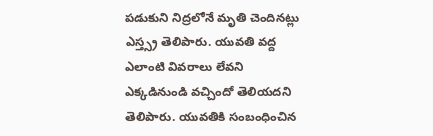పడుకుని నిద్రలోనే మృతి చెందినట్లు ఎస్త్స్ర తెలిపారు. యువతి వద్ద ఎలాంటి వివరాలు లేవని ఎక్కడినుండి వచ్చిందో తెలియదని తెలిపారు. యువతికి సంబంధించిన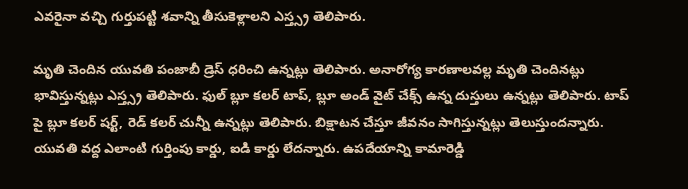ఎవరైనా వచ్చి గుర్తుపట్టి శవాన్ని తీసుకెళ్లాలని ఎస్త్స్ర తెలిపారు.

మృతి చెందిన యువతి పంజాబీ డ్రెస్ ధరించి ఉన్నట్లు తెలిపారు. అనారోగ్య కారణాలవల్ల మృతి చెందినట్లు భావిస్తున్నట్లు ఎస్త్స్ర తెలిపారు. ఫుల్ బ్లూ కలర్ టాప్, బ్లూ అండ్ వైట్ చేక్స్ ఉన్న దుస్తులు ఉన్నట్లు తెలిపారు. టాప్ పై బ్లూ కలర్ షర్ట్, రెడ్ కలర్ చున్నీ ఉన్నట్లు తెలిపారు. బిక్షాటన చేస్తూ జీవనం సాగిస్తున్నట్లు తెలుస్తుందన్నారు. యువతి వద్ద ఎలాంటి గుర్తింపు కార్డు, ఐడి కార్డు లేదన్నారు. ఉపదేయాన్ని కామారెడ్డి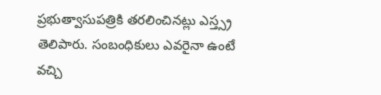ప్రభుత్వాసుపత్రికి తరలించినట్లు ఎస్త్స్ర తెలిపారు. సంబంధికులు ఎవరైనా ఉంటే వచ్చి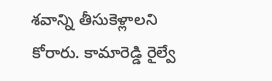శవాన్ని తీసుకెళ్లాలని కోరారు. కామారెడ్డి రైల్వే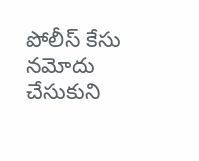పోలీస్ కేసు నమోదు చేసుకుని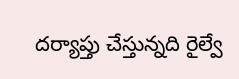దర్యాప్తు చేస్తున్నది రైల్వే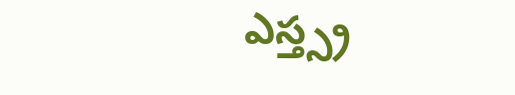ఎస్త్స్ర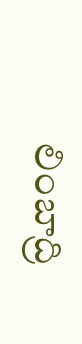లింబాద్రి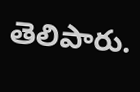తెలిపారు.